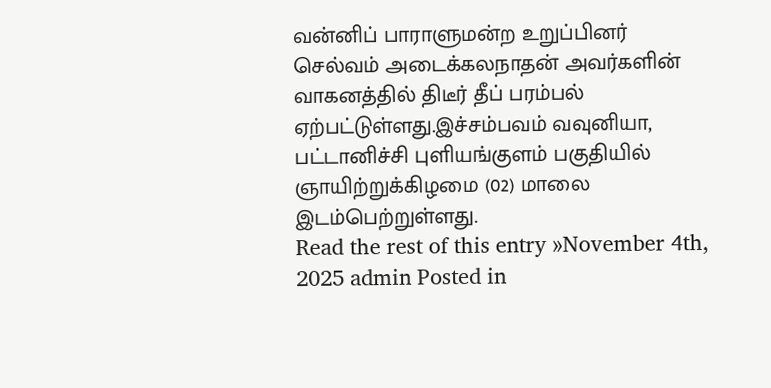வன்னிப் பாராளுமன்ற உறுப்பினர் செல்வம் அடைக்கலநாதன் அவர்களின் வாகனத்தில் திடீர் தீப் பரம்பல் ஏற்பட்டுள்ளது.இச்சம்பவம் வவுனியா, பட்டானிச்சி புளியங்குளம் பகுதியில் ஞாயிற்றுக்கிழமை (02) மாலை இடம்பெற்றுள்ளது.
Read the rest of this entry »November 4th, 2025 admin Posted in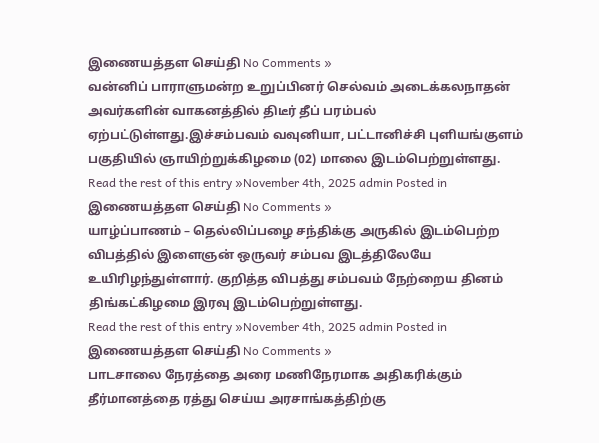இணையத்தள செய்தி No Comments »
வன்னிப் பாராளுமன்ற உறுப்பினர் செல்வம் அடைக்கலநாதன் அவர்களின் வாகனத்தில் திடீர் தீப் பரம்பல் ஏற்பட்டுள்ளது.இச்சம்பவம் வவுனியா, பட்டானிச்சி புளியங்குளம் பகுதியில் ஞாயிற்றுக்கிழமை (02) மாலை இடம்பெற்றுள்ளது.
Read the rest of this entry »November 4th, 2025 admin Posted in இணையத்தள செய்தி No Comments »
யாழ்ப்பாணம் – தெல்லிப்பழை சந்திக்கு அருகில் இடம்பெற்ற விபத்தில் இளைஞன் ஒருவர் சம்பவ இடத்திலேயே உயிரிழந்துள்ளார். குறித்த விபத்து சம்பவம் நேற்றைய தினம் திங்கட்கிழமை இரவு இடம்பெற்றுள்ளது.
Read the rest of this entry »November 4th, 2025 admin Posted in இணையத்தள செய்தி No Comments »
பாடசாலை நேரத்தை அரை மணிநேரமாக அதிகரிக்கும் தீர்மானத்தை ரத்து செய்ய அரசாங்கத்திற்கு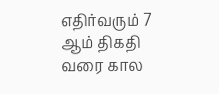எதிர்வரும் 7 ஆம் திகதி வரை கால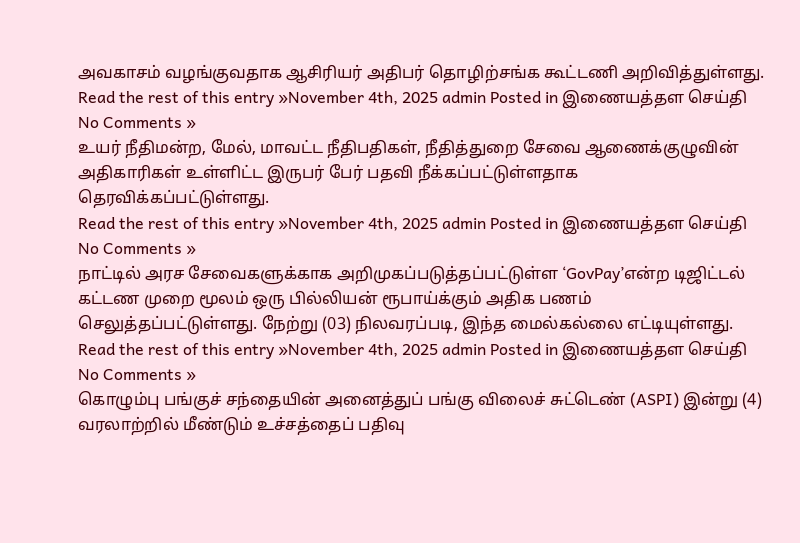அவகாசம் வழங்குவதாக ஆசிரியர் அதிபர் தொழிற்சங்க கூட்டணி அறிவித்துள்ளது.
Read the rest of this entry »November 4th, 2025 admin Posted in இணையத்தள செய்தி No Comments »
உயர் நீதிமன்ற, மேல், மாவட்ட நீதிபதிகள், நீதித்துறை சேவை ஆணைக்குழுவின் அதிகாரிகள் உள்ளிட்ட இருபர் பேர் பதவி நீக்கப்பட்டுள்ளதாக தெரவிக்கப்பட்டுள்ளது.
Read the rest of this entry »November 4th, 2025 admin Posted in இணையத்தள செய்தி No Comments »
நாட்டில் அரச சேவைகளுக்காக அறிமுகப்படுத்தப்பட்டுள்ள ‘GovPay’என்ற டிஜிட்டல் கட்டண முறை மூலம் ஒரு பில்லியன் ரூபாய்க்கும் அதிக பணம் செலுத்தப்பட்டுள்ளது. நேற்று (03) நிலவரப்படி, இந்த மைல்கல்லை எட்டியுள்ளது.
Read the rest of this entry »November 4th, 2025 admin Posted in இணையத்தள செய்தி No Comments »
கொழும்பு பங்குச் சந்தையின் அனைத்துப் பங்கு விலைச் சுட்டெண் (ASPI) இன்று (4) வரலாற்றில் மீண்டும் உச்சத்தைப் பதிவு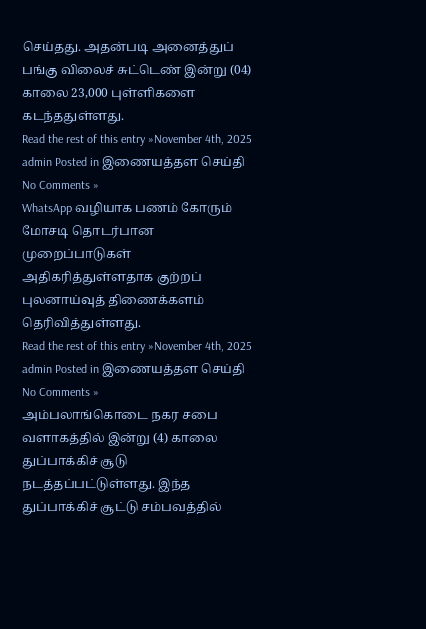செய்தது. அதன்படி அனைத்துப் பங்கு விலைச் சுட்டெண் இன்று (04) காலை 23,000 புள்ளிகளை கடந்ததுள்ளது.
Read the rest of this entry »November 4th, 2025 admin Posted in இணையத்தள செய்தி No Comments »
WhatsApp வழியாக பணம் கோரும் மோசடி தொடர்பான முறைப்பாடுகள் அதிகரித்துள்ளதாக குற்றப் புலனாய்வுத் திணைக்களம் தெரிவித்துள்ளது.
Read the rest of this entry »November 4th, 2025 admin Posted in இணையத்தள செய்தி No Comments »
அம்பலாங்கொடை நகர சபை வளாகத்தில் இன்று (4) காலை துப்பாக்கிச் சூடு நடத்தப்பட்டுள்ளது. இந்த துப்பாக்கிச் சூட்டு சம்பவத்தில்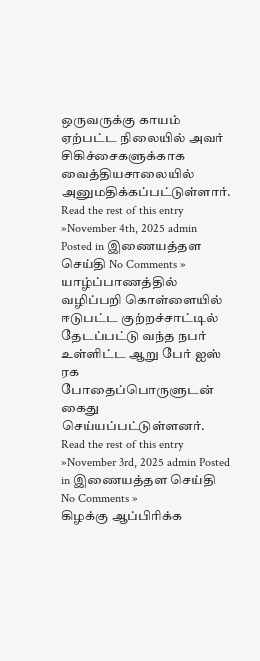ஒருவருக்கு காயம் ஏற்பட்ட நிலையில் அவர் சிகிச்சைகளுக்காக வைத்தியசாலையில் அனுமதிக்கப்பட்டுள்ளார்.
Read the rest of this entry »November 4th, 2025 admin Posted in இணையத்தள செய்தி No Comments »
யாழ்ப்பாணத்தில் வழிப்பறி கொள்ளையில் ஈடுபட்ட குற்றச்சாட்டில் தேடப்பட்டு வந்த நபர் உள்ளிட்ட ஆறு பேர் ஐஸ் ரக போதைப்பொருளுடன் கைது செய்யப்பட்டுள்ளனர்.
Read the rest of this entry »November 3rd, 2025 admin Posted in இணையத்தள செய்தி No Comments »
கிழக்கு ஆப்பிரிக்க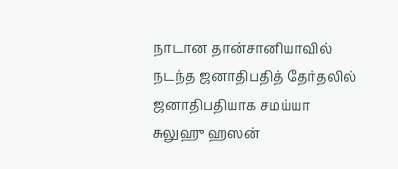நாடான தான்சானியாவில் நடந்த ஜனாதிபதித் தேர்தலில் ஜனாதிபதியாக சமய்யா சுலுஹு ஹஸன்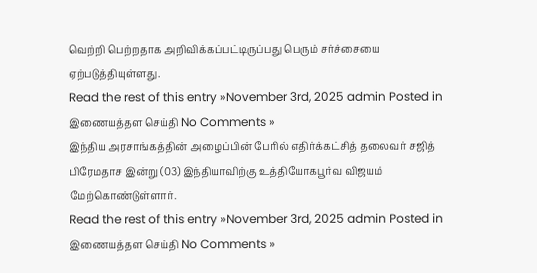வெற்றி பெற்றதாக அறிவிக்கப்பட்டிருப்பது பெரும் சர்ச்சையை ஏற்படுத்தியுள்ளது.
Read the rest of this entry »November 3rd, 2025 admin Posted in இணையத்தள செய்தி No Comments »
இந்திய அரசாங்கத்தின் அழைப்பின் பேரில் எதிர்க்கட்சித் தலைவர் சஜித் பிரேமதாச இன்று (03) இந்தியாவிற்கு உத்தியோகபூர்வ விஜயம் மேற்கொண்டுள்ளார்.
Read the rest of this entry »November 3rd, 2025 admin Posted in இணையத்தள செய்தி No Comments »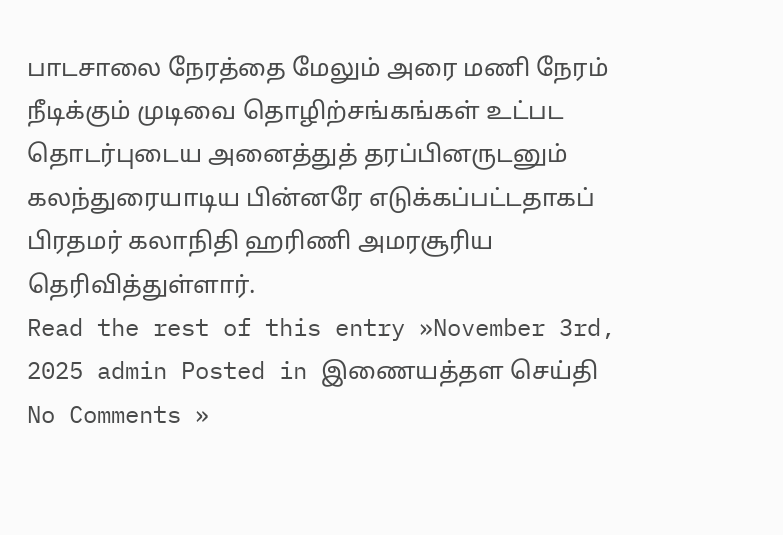பாடசாலை நேரத்தை மேலும் அரை மணி நேரம் நீடிக்கும் முடிவை தொழிற்சங்கங்கள் உட்பட தொடர்புடைய அனைத்துத் தரப்பினருடனும் கலந்துரையாடிய பின்னரே எடுக்கப்பட்டதாகப் பிரதமர் கலாநிதி ஹரிணி அமரசூரிய தெரிவித்துள்ளார்.
Read the rest of this entry »November 3rd, 2025 admin Posted in இணையத்தள செய்தி No Comments »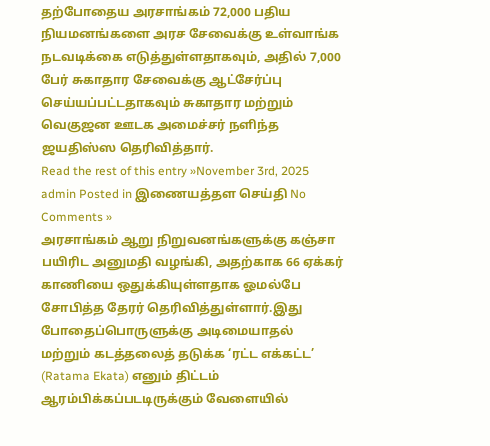தற்போதைய அரசாங்கம் 72,000 பதிய நியமனங்களை அரச சேவைக்கு உள்வாங்க நடவடிக்கை எடுத்துள்ளதாகவும், அதில் 7,000 பேர் சுகாதார சேவைக்கு ஆட்சேர்ப்பு செய்யப்பட்டதாகவும் சுகாதார மற்றும் வெகுஜன ஊடக அமைச்சர் நளிந்த ஜயதிஸ்ஸ தெரிவித்தார்.
Read the rest of this entry »November 3rd, 2025 admin Posted in இணையத்தள செய்தி No Comments »
அரசாங்கம் ஆறு நிறுவனங்களுக்கு கஞ்சா பயிரிட அனுமதி வழங்கி, அதற்காக 66 ஏக்கர் காணியை ஒதுக்கியுள்ளதாக ஓமல்பே சோபித்த தேரர் தெரிவித்துள்ளார்.இது போதைப்பொருளுக்கு அடிமையாதல் மற்றும் கடத்தலைத் தடுக்க ‘ரட்ட எக்கட்ட’ (Ratama Ekata) எனும் திட்டம் ஆரம்பிக்கப்படடிருக்கும் வேளையில்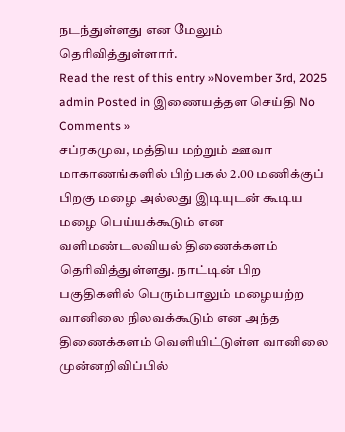நடந்துள்ளது என மேலும் தெரிவித்துள்ளார்.
Read the rest of this entry »November 3rd, 2025 admin Posted in இணையத்தள செய்தி No Comments »
சப்ரகமுவ, மத்திய மற்றும் ஊவா மாகாணங்களில் பிற்பகல் 2.00 மணிக்குப் பிறகு மழை அல்லது இடியுடன் கூடிய மழை பெய்யக்கூடும் என வளிமண்டலவியல் திணைக்களம் தெரிவித்துள்ளது. நாட்டின் பிற பகுதிகளில் பெரும்பாலும் மழையற்ற வானிலை நிலவக்கூடும் என அந்த திணைக்களம் வௌியிட்டுள்ள வானிலை முன்னறிவிப்பில்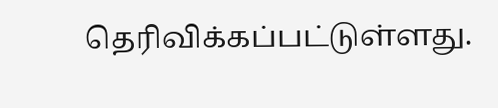தெரிவிக்கப்பட்டுள்ளது.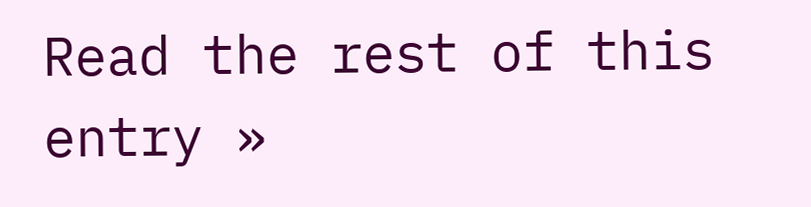Read the rest of this entry »